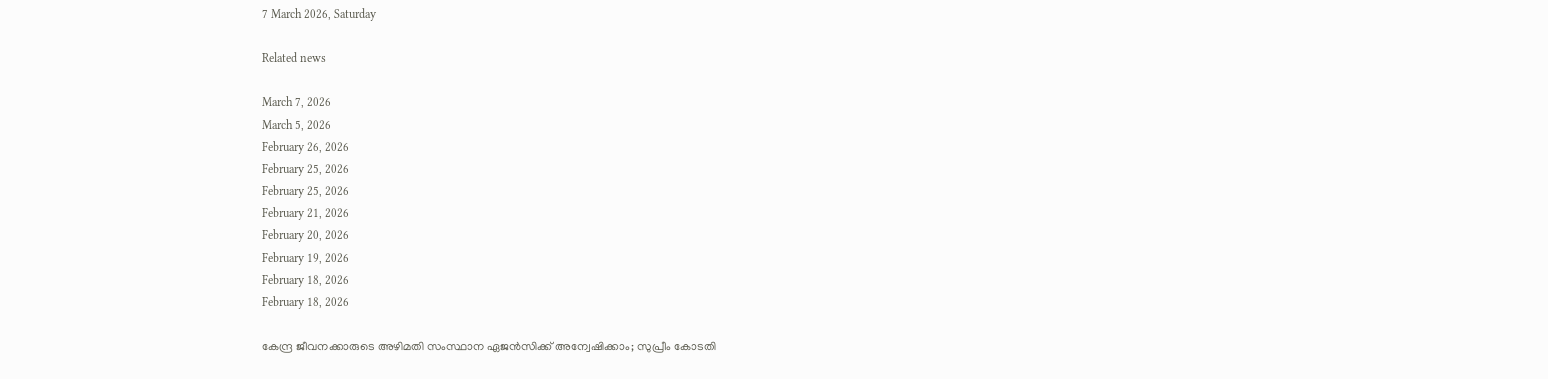7 March 2026, Saturday

Related news

March 7, 2026
March 5, 2026
February 26, 2026
February 25, 2026
February 25, 2026
February 21, 2026
February 20, 2026
February 19, 2026
February 18, 2026
February 18, 2026

കേന്ദ്ര ജീവനക്കാരുടെ അഴിമതി സംസ്ഥാന ഏജന്‍സിക്ക് അന്വേഷിക്കാം; സുപ്രീം കോടതി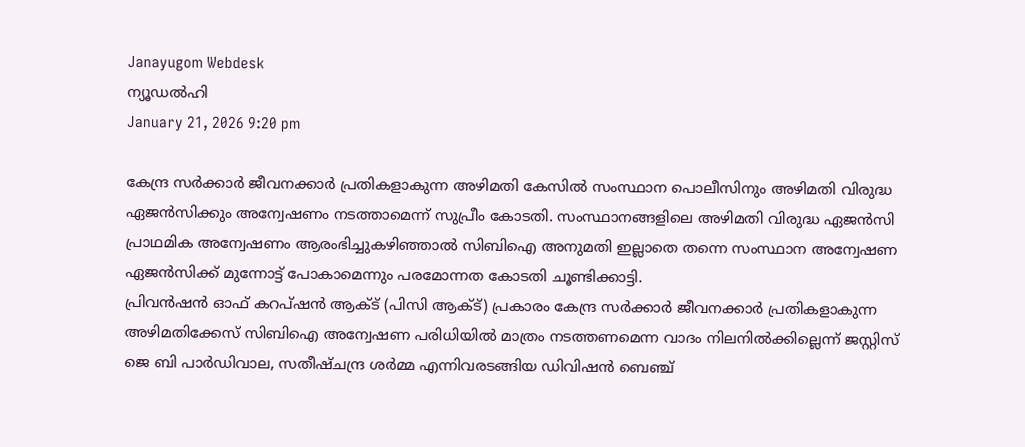Janayugom Webdesk
ന്യൂഡല്‍ഹി
January 21, 2026 9:20 pm

കേന്ദ്ര സര്‍ക്കാര്‍ ജീവനക്കാര്‍ പ്രതികളാകുന്ന അഴിമതി കേസില്‍ സംസ്ഥാന പൊലീസിനും അഴിമതി വിരുദ്ധ ഏജന്‍സിക്കും അന്വേഷണം നടത്താമെന്ന് സുപ്രീം കോടതി. സംസ്ഥാനങ്ങളിലെ അഴിമതി വിരുദ്ധ ഏജന്‍സി പ്രാഥമിക അന്വേഷണം ആരംഭിച്ചുകഴിഞ്ഞാല്‍ സിബിഐ അനുമതി ഇല്ലാതെ തന്നെ സംസ്ഥാന അന്വേഷണ ഏജന്‍സിക്ക് മുന്നോട്ട് പോകാമെന്നും പരമോന്നത കോടതി ചൂണ്ടിക്കാട്ടി.
പ്രിവന്‍ഷന്‍ ഓഫ് കറപ്ഷന്‍ ആക്ട് (പിസി ആക്ട്) പ്രകാരം കേന്ദ്ര സര്‍ക്കാര്‍ ജീവനക്കാര്‍ പ്രതികളാകുന്ന അഴിമതിക്കേസ് സിബിഐ അന്വേഷണ പരിധിയില്‍ മാത്രം നടത്തണമെന്ന വാദം നിലനില്‍ക്കില്ലെന്ന് ജസ്റ്റിസ് ജെ ബി പാര്‍ഡിവാല, സതീഷ്ചന്ദ്ര ശര്‍മ്മ എന്നിവരടങ്ങിയ ഡിവിഷന്‍ ബെഞ്ച്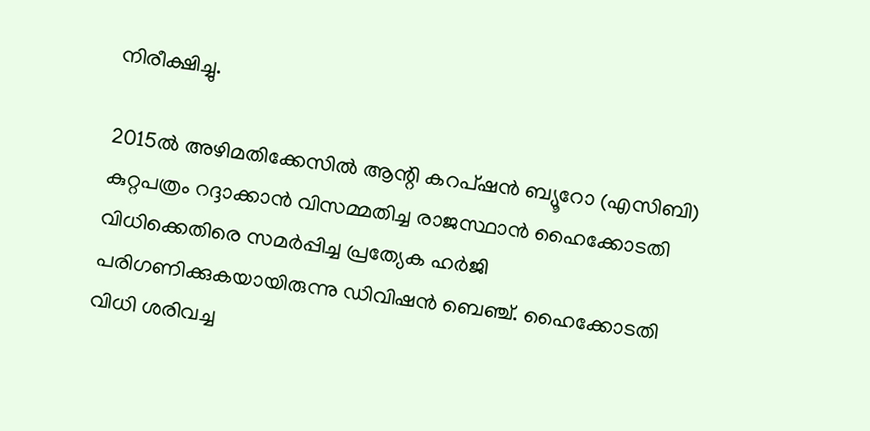നിരീക്ഷിച്ചു.

2015ല്‍ അഴിമതിക്കേസില്‍ ആന്റി കറപ്ഷന്‍ ബ്യൂറോ (എസിബി) കുറ്റപത്രം റദ്ദാക്കാന്‍ വിസമ്മതിച്ച രാജസ്ഥാന്‍ ഹൈക്കോടതി വിധിക്കെതിരെ സമര്‍പ്പിച്ച പ്രത്യേക ഹര്‍ജി പരിഗണിക്കുകയായിരുന്നു ഡിവിഷന്‍ ബെഞ്ച്. ഹൈക്കോടതി വിധി ശരിവച്ച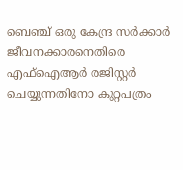ബെഞ്ച് ഒരു കേന്ദ്ര സര്‍ക്കാര്‍ ജീവനക്കാരനെതിരെ എഫ്ഐആര്‍ രജിസ്റ്റര്‍ ചെയ്യുന്നതിനോ കുറ്റപത്രം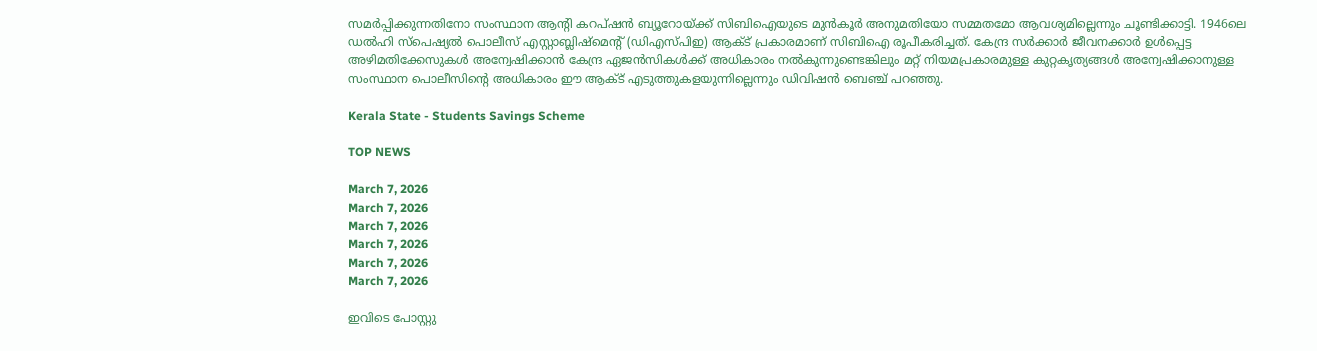സമര്‍പ്പിക്കുന്നതിനോ സംസ്ഥാന ആന്റി കറപ്ഷന്‍ ബ്യൂറോയ്ക്ക് സിബിഐയുടെ മുന്‍കൂര്‍ അനുമതിയോ സമ്മതമോ ആവശ്യമില്ലെന്നും ചൂണ്ടിക്കാട്ടി. 1946ലെ ഡല്‍ഹി സ്പെഷ്യല്‍ പൊലീസ് എസ്റ്റാബ്ലിഷ്‌മെന്റ് (ഡിഎസ്‌പിഇ) ആക്ട് പ്രകാരമാണ് സിബിഐ രൂപീകരിച്ചത്. കേന്ദ്ര സര്‍ക്കാര്‍ ജീവനക്കാര്‍ ഉള്‍പ്പെട്ട അഴിമതിക്കേസുകള്‍ അന്വേഷിക്കാന്‍ കേന്ദ്ര ഏജന്‍സികള്‍ക്ക് അധികാരം നല്‍കുന്നുണ്ടെങ്കിലും മറ്റ് നിയമപ്രകാരമുള്ള കുറ്റകൃത്യങ്ങള്‍ അന്വേഷിക്കാനുള്ള സംസ്ഥാന പൊലീസിന്റെ അധികാരം ഈ ആക്ട് എടുത്തുകളയുന്നില്ലെന്നും ഡിവിഷന്‍ ബെഞ്ച് പറഞ്ഞു.

Kerala State - Students Savings Scheme

TOP NEWS

March 7, 2026
March 7, 2026
March 7, 2026
March 7, 2026
March 7, 2026
March 7, 2026

ഇവിടെ പോസ്റ്റു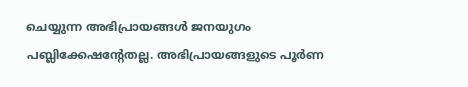ചെയ്യുന്ന അഭിപ്രായങ്ങള്‍ ജനയുഗം പബ്ലിക്കേഷന്റേതല്ല. അഭിപ്രായങ്ങളുടെ പൂര്‍ണ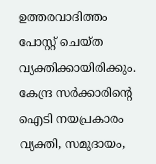ഉത്തരവാദിത്തം പോസ്റ്റ് ചെയ്ത വ്യക്തിക്കായിരിക്കും. കേന്ദ്ര സര്‍ക്കാരിന്റെ ഐടി നയപ്രകാരം വ്യക്തി, സമുദായം,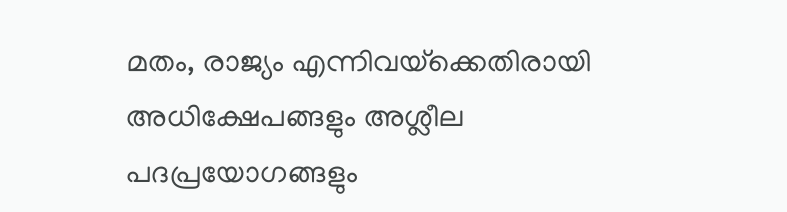മതം, രാജ്യം എന്നിവയ്‌ക്കെതിരായി അധിക്ഷേപങ്ങളും അശ്ലീല പദപ്രയോഗങ്ങളും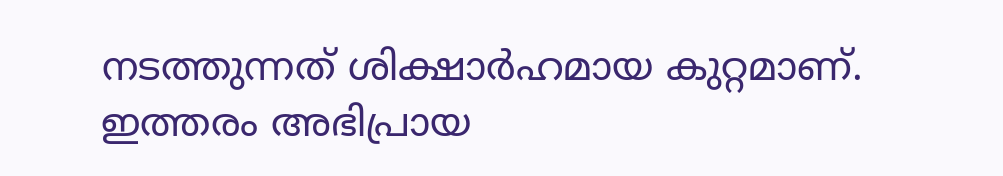നടത്തുന്നത് ശിക്ഷാര്‍ഹമായ കുറ്റമാണ്. ഇത്തരം അഭിപ്രായ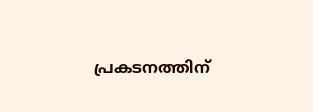പ്രകടനത്തിന്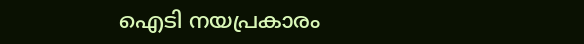ഐടി നയപ്രകാരം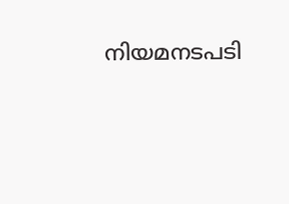നിയമനടപടി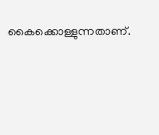കൈക്കൊള്ളുന്നതാണ്.